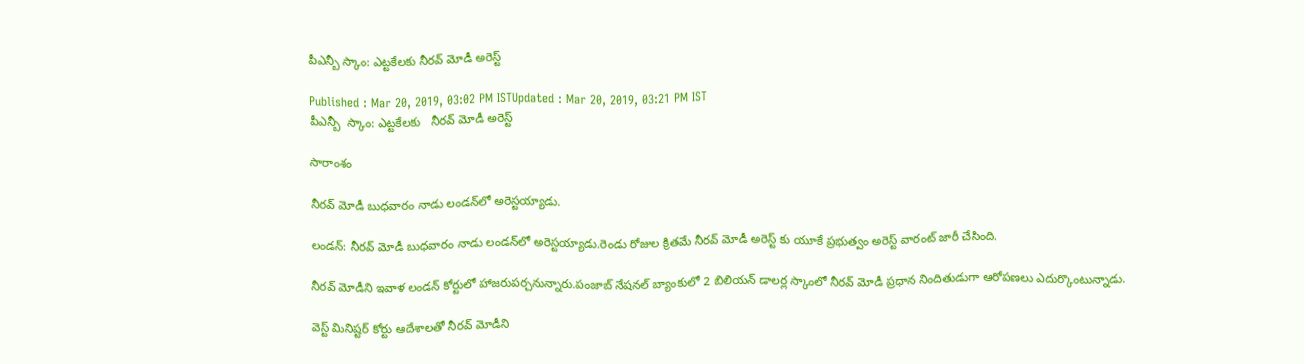పీఎన్బీ స్కాం: ఎట్టకేలకు నీరవ్ మోడీ అరెస్ట్

Published : Mar 20, 2019, 03:02 PM ISTUpdated : Mar 20, 2019, 03:21 PM IST
పీఎన్బీ  స్కాం: ఎట్టకేలకు   నీరవ్ మోడీ అరెస్ట్

సారాంశం

నీరవ్ మోడీ బుధవారం నాడు లండన్‌లో అరెస్టయ్యాడు.

లండన్: నీరవ్ మోడీ బుధవారం నాడు లండన్‌లో అరెస్టయ్యాడు.రెండు రోజుల క్రితమే నీరవ్ మోడీ అరెస్ట్ కు యూకే ప్రభుత్వం అరెస్ట్ వారంట్ జారీ చేసింది.

నీరవ్ మోడీని ఇవాళ లండన్ కోర్టులో హాజరుపర్చనున్నారు.పంజాబ్ నేషనల్ బ్యాంకులో 2 బిలియన్ డాలర్ల స్కాంలో నీరవ్ మోడీ ప్రధాన నిందితుడుగా ఆరోపణలు ఎదుర్కొంటున్నాడు.

వెస్ట్ మినిష్టర్ కోర్టు ఆదేశాలతో నీరవ్ మోడీని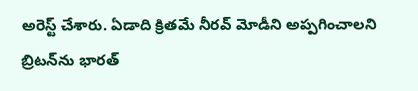అరెస్ట్ చేశారు. ఏడాది క్రితమే నీరవ్ మోడీని అప్పగించాలని బ్రిటన్‌ను భారత్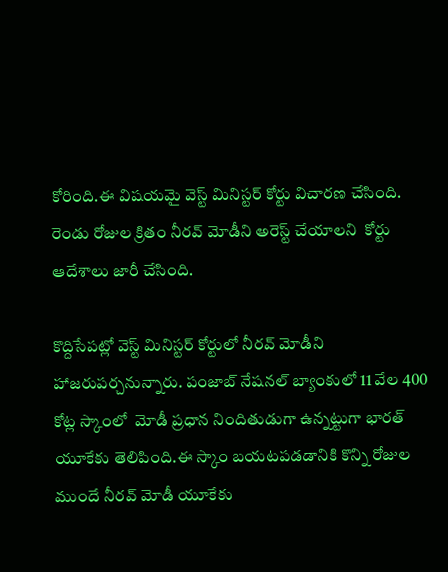కోరింది.ఈ విషయమై వెస్ట్ మినిస్టర్ కోర్టు విచారణ చేసింది. రెండు రోజుల క్రితం నీరవ్ మోడీని అరెస్ట్ చేయాలని  కోర్టు ఆదేశాలు జారీ చేసింది.

కొద్దిసేపట్లో వెస్ట్ మినిస్టర్ కోర్టులో నీరవ్ మోడీని హాజరుపర్చనున్నారు. పంజాబ్ నేషనల్ బ్యాంకులో 11 వేల 400 కోట్ల స్కాంలో  మోడీ ప్రధాన నిందితుడుగా ఉన్నట్టుగా భారత్ యూకేకు తెలిపింది.ఈ స్కాం బయటపడడానికి కొన్ని రోజుల ముందే నీరవ్ మోడీ యూకేకు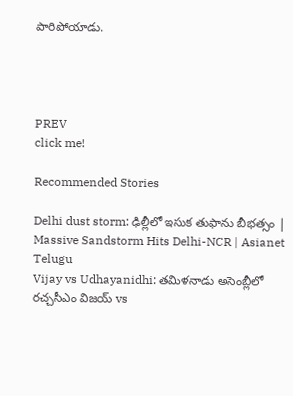పారిపోయాడు.




PREV
click me!

Recommended Stories

Delhi dust storm: ఢిల్లీలో ఇసుక తుఫాను బీభత్సం | Massive Sandstorm Hits Delhi-NCR | Asianet Telugu
Vijay vs Udhayanidhi: తమిళనాడు అసెంబ్లీలో రచ్చసీఎం విజయ్ vs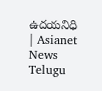ఉదయనిధి | Asianet News Telugu